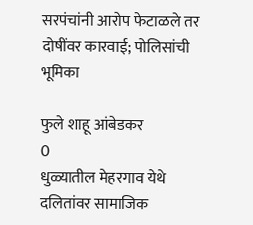सरपंचांनी आरोप फेटाळले तर दोषींवर कारवाई; पोलिसांची भूमिका

फुले शाहू आंबेडकर
0
धुळ्यातील मेहरगाव येथे दलितांवर सामाजिक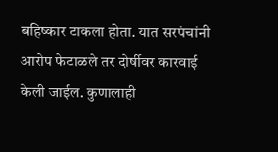बहिष्‍कार टाकला होता. यात सरपंचांनी आरोप फेटाळले तर दोर्षीवर कारवाई केली जाईल. कुणालाही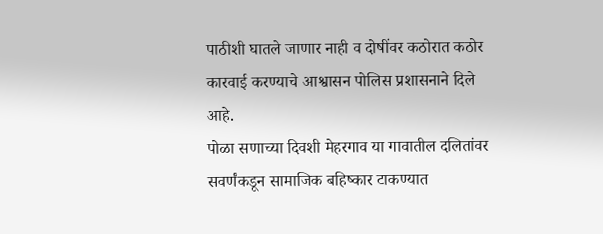पाठीशी घातले जाणार नाही व दोषींवर कठोरात कठोर कारवाई करण्याचे आश्वासन पोलिस प्रशासनाने दिले आहे.
पोळा सणाच्या दिवशी मेहरगाव या गावातील दलितांवर सवर्णंकडून सामाजिक बहिष्कार टाकण्यात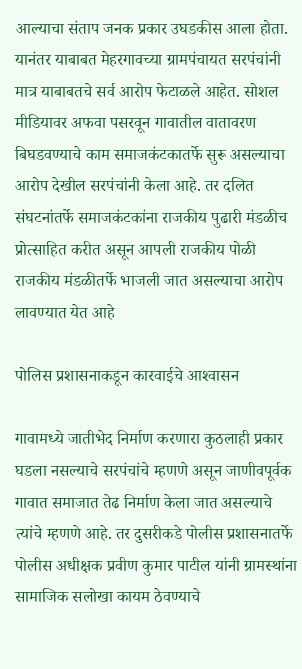आल्याचा संताप जनक प्रकार उघडकीस आला होता. यानंतर याबाबत मेहरगावच्या ग्रामपंचायत सरपंचांनी मात्र याबाबतचे सर्व आरोप फेटाळले आहेत. सोशल मीडियावर अफवा पसरवून गावातील वातावरण बिघडवण्याचे काम समाजकंटकातर्फे सुरू असल्याचा आरोप देखील सरपंचांनी केला आहे. तर दलित संघटनांतर्फे समाजकंटकांना राजकीय पुढारी मंडळीच प्रोत्साहित करीत असून आपली राजकीय पोळी राजकीय मंडळीतर्फे भाजली जात असल्याचा आरोप लावण्यात येत आहे

पोलिस प्रशासनाकडून कारवाईचे आश्‍वासन

गावामध्ये जातीभेद निर्माण करणारा कुठलाही प्रकार घडला नसल्याचे सरपंचांचे म्हणणे असून जाणीवपूर्वक गावात समाजात तेढ निर्माण केला जात असल्याचे त्यांचे म्हणणे आहे. तर दुसरीकडे पोलीस प्रशासनातर्फे पोलीस अधीक्षक प्रवीण कुमार पाटील यांनी ग्रामस्थांना सामाजिक सलोखा कायम ठेवण्याचे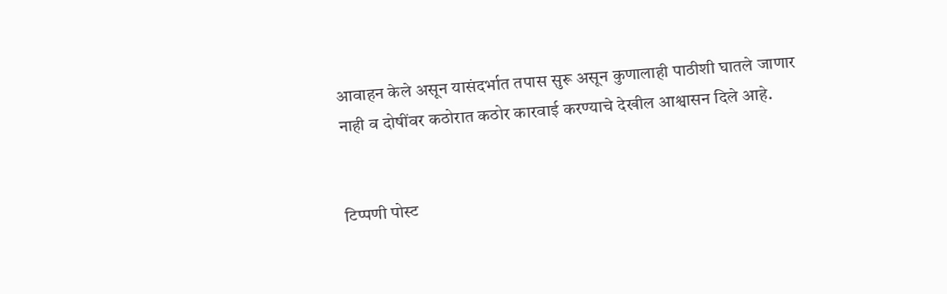आवाहन केले असून यासंदर्भात तपास सुरू असून कुणालाही पाठीशी घातले जाणार नाही व दोषींवर कठोरात कठोर कारवाई करण्याचे देखील आश्वासन दिले आहे.


टिप्पणी पोस्ट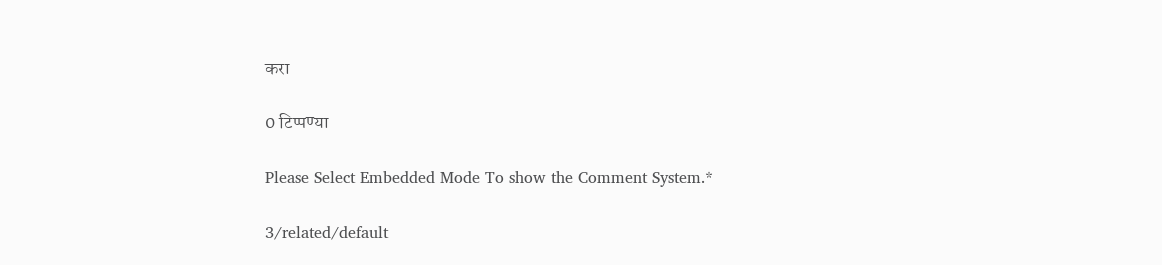करा

0 टिप्पण्या

Please Select Embedded Mode To show the Comment System.*

3/related/default